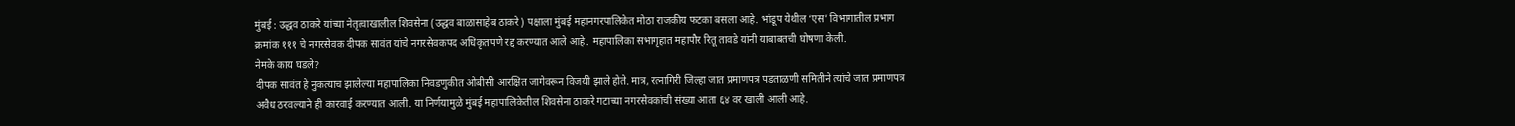मुंबई : उद्धव ठाकरे यांच्या नेतृत्वाखालील शिवसेना (उद्धव बाळासाहेब ठाकरे) पक्षाला मुंबई महानगरपालिकेत मोठा राजकीय फटका बसला आहे. भांडूप येथील ‘एस’ विभागातील प्रभाग क्रमांक १११ चे नगरसेवक दीपक सावंत यांचे नगरसेवकपद अधिकृतपणे रद्द करण्यात आले आहे. महापालिका सभागृहात महापौर रितू तावडे यांनी याबाबतची घोषणा केली.
नेमके काय घडले?
दीपक सावंत हे नुकत्याच झालेल्या महापालिका निवडणुकीत ओबीसी आरक्षित जागेवरून विजयी झाले होते. मात्र, रत्नागिरी जिल्हा जात प्रमाणपत्र पडताळणी समितीने त्यांचे जात प्रमाणपत्र अवैध ठरवल्याने ही कारवाई करण्यात आली. या निर्णयामुळे मुंबई महापालिकेतील शिवसेना ठाकरे गटाच्या नगरसेवकांची संख्या आता ६४ वर खाली आली आहे.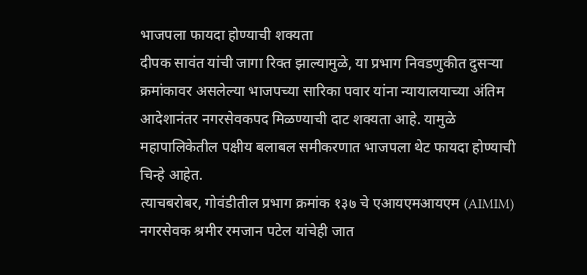भाजपला फायदा होण्याची शक्यता
दीपक सावंत यांची जागा रिक्त झाल्यामुळे, या प्रभाग निवडणुकीत दुसऱ्या क्रमांकावर असलेल्या भाजपच्या सारिका पवार यांना न्यायालयाच्या अंतिम आदेशानंतर नगरसेवकपद मिळण्याची दाट शक्यता आहे. यामुळे महापालिकेतील पक्षीय बलाबल समीकरणात भाजपला थेट फायदा होण्याची चिन्हे आहेत.
त्याचबरोबर, गोवंडीतील प्रभाग क्रमांक १३७ चे एआयएमआयएम (AIMIM) नगरसेवक श्रमीर रमजान पटेल यांचेही जात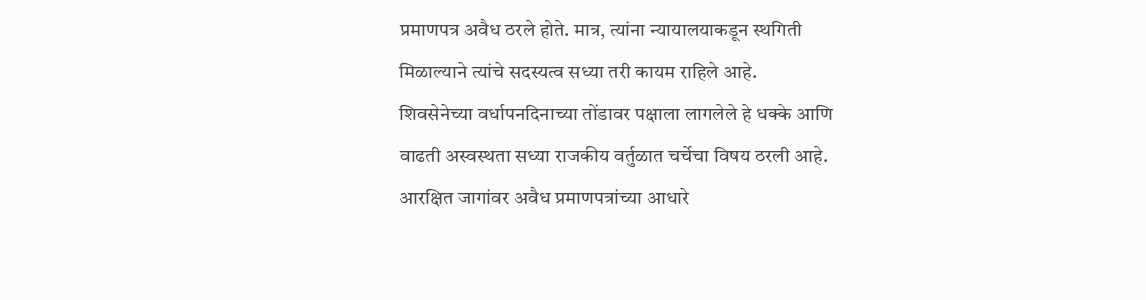प्रमाणपत्र अवैध ठरले होते. मात्र, त्यांना न्यायालयाकडून स्थगिती मिळाल्याने त्यांचे सदस्यत्व सध्या तरी कायम राहिले आहे.
शिवसेनेच्या वर्धापनदिनाच्या तोंडावर पक्षाला लागलेले हे धक्के आणि वाढती अस्वस्थता सध्या राजकीय वर्तुळात चर्चेचा विषय ठरली आहे. आरक्षित जागांवर अवैध प्रमाणपत्रांच्या आधारे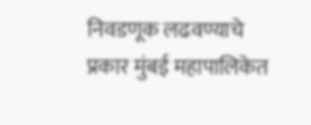निवडणूक लढवण्याचे प्रकार मुंबई महापालिकेत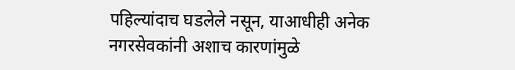पहिल्यांदाच घडलेले नसून, याआधीही अनेक नगरसेवकांनी अशाच कारणांमुळे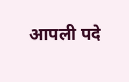आपली पदे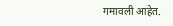गमावली आहेत.